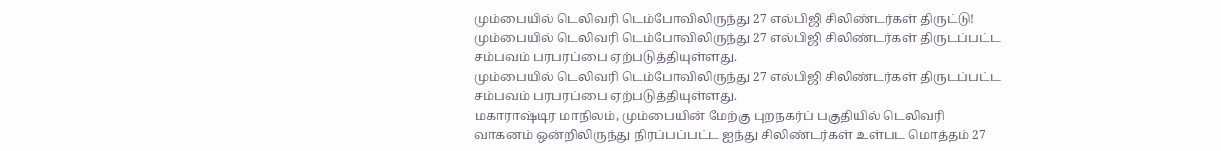மும்பையில் டெலிவரி டெம்போவிலிருந்து 27 எல்பிஜி சிலிண்டர்கள் திருட்டு!
மும்பையில் டெலிவரி டெம்போவிலிருந்து 27 எல்பிஜி சிலிண்டர்கள் திருடப்பட்ட சம்பவம் பரபரப்பை ஏற்படுத்தியுள்ளது.
மும்பையில் டெலிவரி டெம்போவிலிருந்து 27 எல்பிஜி சிலிண்டர்கள் திருடப்பட்ட சம்பவம் பரபரப்பை ஏற்படுத்தியுள்ளது.
மகாராஷ்டிர மாநிலம், மும்பையின் மேற்கு புறநகர்ப் பகுதியில் டெலிவரி வாகனம் ஒன்றிலிருந்து நிரப்பப்பட்ட ஐந்து சிலிண்டர்கள் உள்பட மொத்தம் 27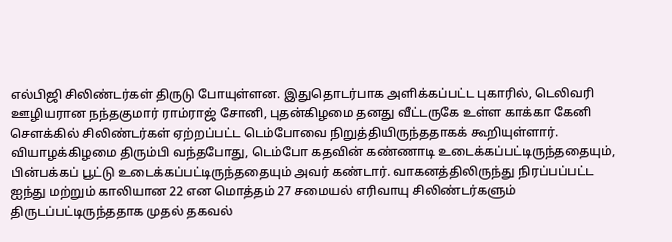எல்பிஜி சிலிண்டர்கள் திருடு போயுள்ளன. இதுதொடர்பாக அளிக்கப்பட்ட புகாரில், டெலிவரி ஊழியரான நந்தகுமார் ராம்ராஜ் சோனி, புதன்கிழமை தனது வீட்டருகே உள்ள காக்கா கேனி சௌக்கில் சிலிண்டர்கள் ஏற்றப்பட்ட டெம்போவை நிறுத்தியிருந்ததாகக் கூறியுள்ளார்.
வியாழக்கிழமை திரும்பி வந்தபோது, டெம்போ கதவின் கண்ணாடி உடைக்கப்பட்டிருந்ததையும், பின்பக்கப் பூட்டு உடைக்கப்பட்டிருந்ததையும் அவர் கண்டார். வாகனத்திலிருந்து நிரப்பப்பட்ட ஐந்து மற்றும் காலியான 22 என மொத்தம் 27 சமையல் எரிவாயு சிலிண்டர்களும் திருடப்பட்டிருந்ததாக முதல் தகவல்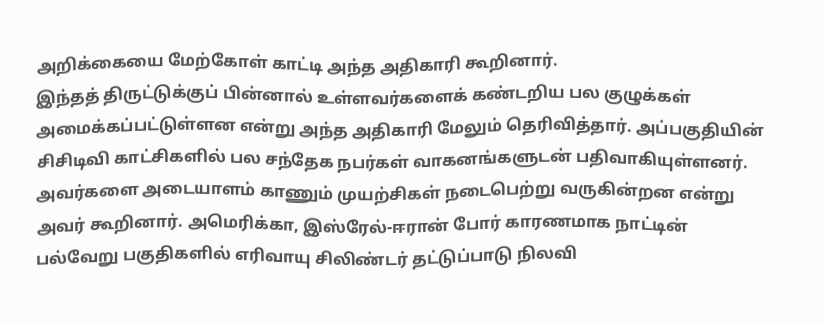அறிக்கையை மேற்கோள் காட்டி அந்த அதிகாரி கூறினார்.
இந்தத் திருட்டுக்குப் பின்னால் உள்ளவர்களைக் கண்டறிய பல குழுக்கள் அமைக்கப்பட்டுள்ளன என்று அந்த அதிகாரி மேலும் தெரிவித்தார். அப்பகுதியின் சிசிடிவி காட்சிகளில் பல சந்தேக நபர்கள் வாகனங்களுடன் பதிவாகியுள்ளனர். அவர்களை அடையாளம் காணும் முயற்சிகள் நடைபெற்று வருகின்றன என்று அவர் கூறினார். அமெரிக்கா, இஸ்ரேல்-ஈரான் போர் காரணமாக நாட்டின் பல்வேறு பகுதிகளில் எரிவாயு சிலிண்டர் தட்டுப்பாடு நிலவி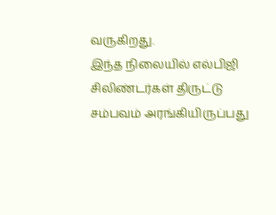வருகிறது.
இந்த நிலையில் எல்பிஜி சிலிண்டர்கள் திருட்டு சம்பவம் அரங்கியிருப்பது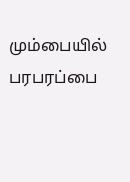மும்பையில் பரபரப்பை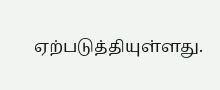ஏற்படுத்தியுள்ளது.